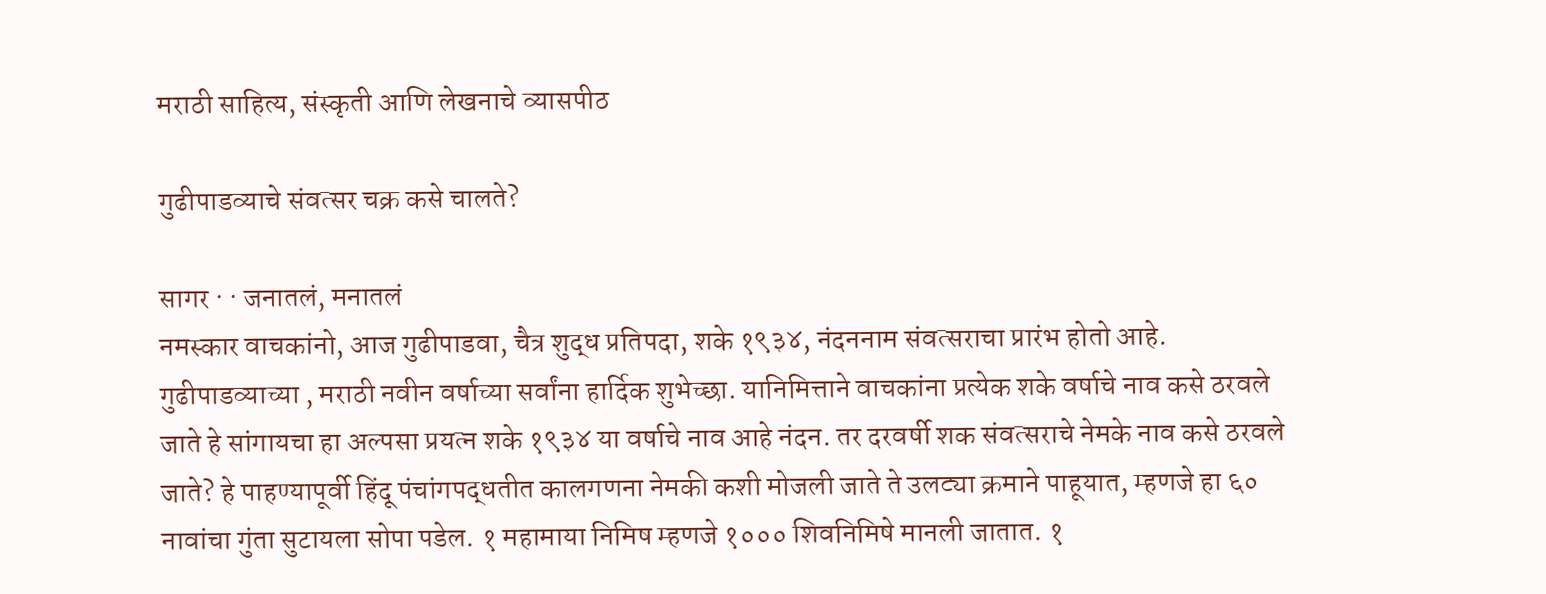मराठी साहित्य, संस्कृती आणि लेखनाचे व्यासपीठ

गुढीपाडव्याचे संवत्सर चक्र कसे चालते?

सागर · · जनातलं, मनातलं
नमस्कार वाचकांनो, आज गुढीपाडवा, चैत्र शुद्ध प्रतिपदा, शके १९३४, नंदननाम संवत्सराचा प्रारंभ होतो आहे. गुढीपाडव्याच्या , मराठी नवीन वर्षाच्या सर्वांना हार्दिक शुभेच्छा. यानिमित्ताने वाचकांना प्रत्येक शके वर्षाचे नाव कसे ठरवले जाते हे सांगायचा हा अल्पसा प्रयत्न शके १९३४ या वर्षाचे नाव आहे नंदन. तर दरवर्षी शक संवत्सराचे नेमके नाव कसे ठरवले जाते? हे पाहण्यापूर्वी हिंदू पंचांगपद्धतीत कालगणना नेमकी कशी मोजली जाते ते उलट्या क्रमाने पाहूयात, म्हणजे हा ६० नावांचा गुंता सुटायला सोपा पडेल. १ महामाया निमिष म्हणजे १००० शिवनिमिषे मानली जातात. १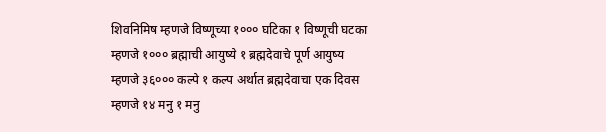शिवनिमिष म्हणजे विष्णूच्या १००० घटिका १ विष्णूची घटका म्हणजे १००० ब्रह्माची आयुष्ये १ ब्रह्मदेवाचे पूर्ण आयुष्य म्हणजे ३६००० कल्पे १ कल्प अर्थात ब्रह्मदेवाचा एक दिवस म्हणजे १४ मनु १ मनु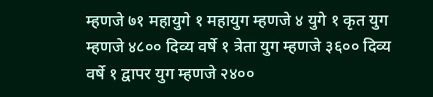म्हणजे ७१ महायुगे १ महायुग म्हणजे ४ युगे १ कृत युग म्हणजे ४८०० दिव्य वर्षे १ त्रेता युग म्हणजे ३६०० दिव्य वर्षे १ द्वापर युग म्हणजे २४००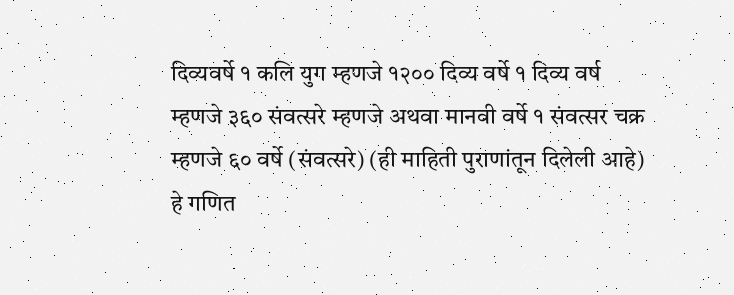दिव्यवर्षे १ कलि युग म्हणजे १२०० दिव्य वर्षे १ दिव्य वर्ष म्हणजे ३६० संवत्सरे म्हणजे अथवा मानवी वर्षे १ संवत्सर चक्र म्हणजे ६० वर्षे (संवत्सरे) (ही माहिती पुराणांतून दिलेली आहे) हे गणित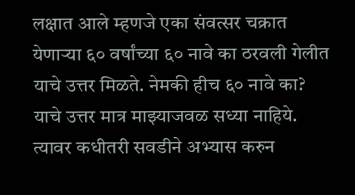लक्षात आले म्हणजे एका संवत्सर चक्रात येणार्‍या ६० वर्षांच्या ६० नावे का ठरवली गेलीत याचे उत्तर मिळते. नेमकी हीच ६० नावे का? याचे उत्तर मात्र माझ्याजवळ सध्या नाहिये. त्यावर कधीतरी सवडीने अभ्यास करुन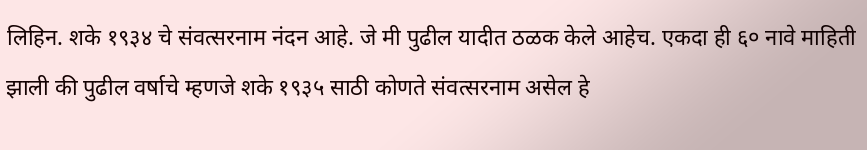लिहिन. शके १९३४ चे संवत्सरनाम नंदन आहे. जे मी पुढील यादीत ठळक केले आहेच. एकदा ही ६० नावे माहिती झाली की पुढील वर्षाचे म्हणजे शके १९३५ साठी कोणते संवत्सरनाम असेल हे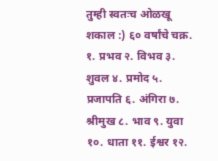तुम्ही स्वतःच ओळखू शकाल :) ६० वर्षांचे चक्र. १. प्रभव २. विभव ३. शुवल ४. प्रमोद ५. प्रजापति ६. अंगिरा ७. श्रीमुख ८. भाव ९. युवा १०. धाता ११. ईश्वर १२.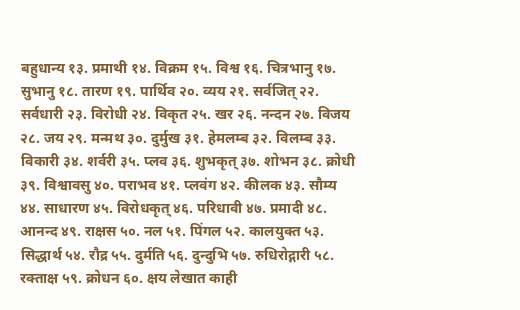बहुधान्य १३. प्रमाथी १४. विक्रम १५. विश्व १६. चित्रभानु १७. सुभानु १८. तारण १९. पार्थिव २०. व्यय २१. सर्वजित् २२. सर्वधारी २३. विरोधी २४. विकृत २५. खर २६. नन्दन २७. विजय २८. जय २९. मन्मथ ३०. दुर्मुख ३१. हेमलम्ब ३२. विलम्ब ३३. विकारी ३४. शर्वरी ३५. प्लव ३६. शुभकृत् ३७. शोभन ३८. क्रोधी ३९. विश्वावसु ४०. पराभव ४१. प्लवंग ४२. कीलक ४३. सौम्य ४४. साधारण ४५. विरोधकृत् ४६. परिधावी ४७. प्रमादी ४८. आनन्द ४९. राक्षस ५०. नल ५१. पिंगल ५२. कालयुक्त ५३. सिद्धार्थ ५४. रौद्र ५५. दुर्मति ५६. दुन्दुभि ५७. रुधिरोद्गारी ५८. रक्ताक्ष ५९. क्रोधन ६०. क्षय लेखात काही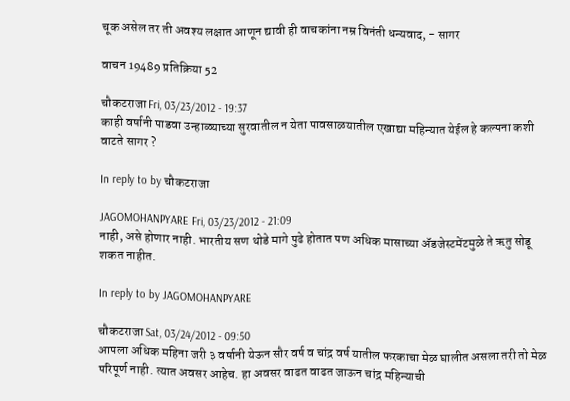चूक असेल तर ती अवश्य लक्षात आणून द्यावी ही वाचकांना नम्र विनंती धन्यवाद, - सागर

वाचन 19489 प्रतिक्रिया 52

चौकटराजा Fri, 03/23/2012 - 19:37
काही वर्षानी पाडवा उन्हाळ्याच्या सुरवातील न येता पावसाळयातील एखाद्या महिन्यात येईल हे कल्पना कशी वाटते सागर ?

In reply to by चौकटराजा

JAGOMOHANPYARE Fri, 03/23/2012 - 21:09
नाही, असे होणार नाही. भारतीय सण थोडे मागे पुढे होतात पण अधिक मासाच्या अ‍ॅडजेस्टमेंटमुळे ते ऋतु सोडू शकत नाहीत.

In reply to by JAGOMOHANPYARE

चौकटराजा Sat, 03/24/2012 - 09:50
आपला अधिक महिना जरी ३ वर्षानी येऊन सौर वर्ष व चांद्र वर्ष यातील फरकाचा मेळ घालीत असला तरी तो मेळ परिपूर्ण नाही. त्यात अवसर आहेच. हा अवसर वाढत वाढत जाऊन चांद्र महिन्याची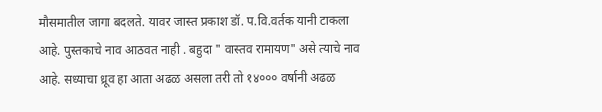मौसमातील जागा बदलते. यावर जास्त प्रकाश डॉ. प.वि.वर्तक यानी टाकला आहे. पुस्तकाचे नाव आठवत नाही . बहुदा " वास्तव रामायण" असे त्याचे नाव आहे. सध्याचा ध्रूव हा आता अढळ असला तरी तो १४००० वर्षानी अढळ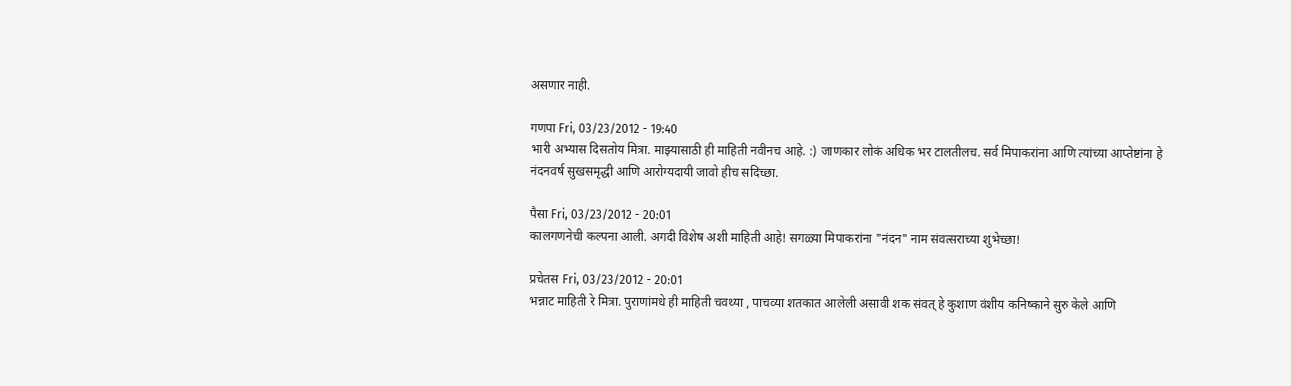असणार नाही.

गणपा Fri, 03/23/2012 - 19:40
भारी अभ्यास दिसतोय मित्रा. माझ्यासाठी ही माहिती नवीनच आहे. :) जाणकार लोकं अधिक भर टालतीलच. सर्व मिपाकरांना आणि त्यांच्या आप्तेष्टांना हे नंदनवर्ष सुखसमृद्धी आणि आरोग्यदायी जावो हीच सदिच्छा.

पैसा Fri, 03/23/2012 - 20:01
कालगणनेची कल्पना आली. अगदी विशेष अशी माहिती आहे! सगळ्या मिपाकरांना "नंदन" नाम संवत्सराच्या शुभेच्छा!

प्रचेतस Fri, 03/23/2012 - 20:01
भन्नाट माहिती रे मित्रा. पुराणांमधे ही माहिती चवथ्या , पाचव्या शतकात आलेली असावी शक संवत् हे कुशाण वंशीय कनिष्काने सुरु केले आणि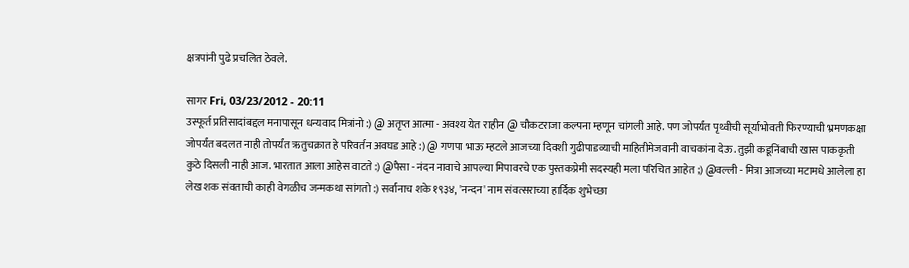क्षत्रपांनी पुढे प्रचलित ठेवले.

सागर Fri, 03/23/2012 - 20:11
उस्फूर्त प्रतिसादांबद्दल मनापासून धन्यवाद मित्रांनो :) @ अतृप्त आत्मा - अवश्य येत राहीन @ चौकटराजा कल्पना म्हणून चांगली आहे. पण जोपर्यंत पृथ्वीची सूर्याभोवती फिरण्याची भ्रमणकक्षा जोपर्यंत बदलत नाही तोपर्यंत ऋतुचक्रात हे परिवर्तन अवघड आहे :) @ गणपा भाऊ म्हटले आजच्या दिवशी गुढीपाडव्याची माहितीमेजवानी वाचकांना देऊ. तुझी कडूनिंबाची खास पाककृती कुठे दिसली नाही आज. भारतात आला आहेस वाटते :) @पैसा - नंदन नावाचे आपल्या मिपावरचे एक पुस्तकप्रेमी सदस्यही मला परिचित आहेत ;) @वल्ली - मित्रा आजच्या मटामधे आलेला हा लेख शक संवताची काही वेगळीच जन्मकथा सांगतो :) सर्वांनाच शके १९३४, 'नन्दन' नाम संवत्सराच्या हार्दिक शुभेच्छा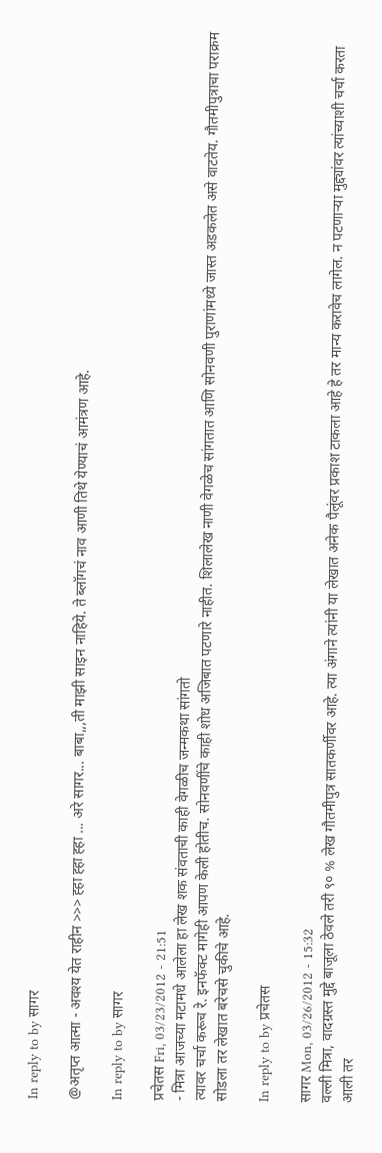In reply to by सागर

@अतृप्त आत्मा - अवश्य येत राहीन >>> ह्हा ह्हा ह्हा ... अरे सागर... बाबा,,,ती माझी साइन नाहिये. ते ब्लॉगचं नाव आणी तिथे येण्याचं आमंत्रण आहे.

In reply to by सागर

प्रचेतस Fri, 03/23/2012 - 21:51
- मित्रा आजच्या मटामधे आलेला हा लेख शक संवताची काही वेगळीच जन्मकथा सांगतो
त्यावर चर्चा करूच रे. इनफॅक्ट मागेही आपण केली होतीच. सोनवणींचे काही शोध अजिबात पटणारे नाहीत. शिलालेख नाणी वेगळेच सांगतात आणि सोनवणी पुराणांमध्ये जास्त अडकलेत असे वाटतेय. गौतमीपुत्राचा पराक्रम सोडला तर लेखात बरेचसे चुकीचे आहे.

In reply to by प्रचेतस

सागर Mon, 03/26/2012 - 15:32
वल्ली मित्रा, वादग्रस्त मुद्दे बाजूला ठेवले तरी ९० % लेख गौतमीपुत्र सातकर्णीवर आहे. त्या अंगाने त्यांनी या लेखात अनेक पैलूंवर प्रकाश टाकला आहे हे तर मान्य करावेच लागेल. न पटणार्‍या मुद्द्यांवर त्यांच्याशी चर्चा करता आली तर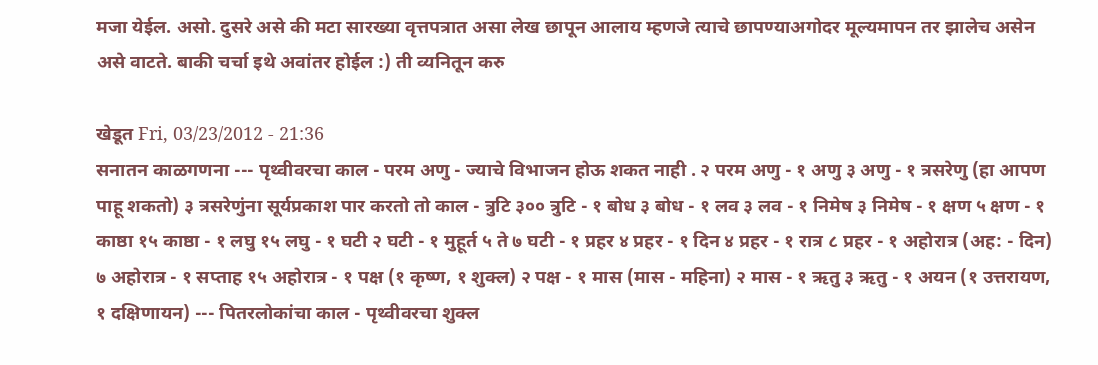मजा येईल. असो. दुसरे असे की मटा सारख्या वृत्तपत्रात असा लेख छापून आलाय म्हणजे त्याचे छापण्याअगोदर मूल्यमापन तर झालेच असेन असे वाटते. बाकी चर्चा इथे अवांतर होईल :) ती व्यनितून करु

खेडूत Fri, 03/23/2012 - 21:36
सनातन काळगणना --- पृथ्वीवरचा काल - परम अणु - ज्याचे विभाजन होऊ शकत नाही . २ परम अणु - १ अणु ३ अणु - १ त्रसरेणु (हा आपण पाहू शकतो) ३ त्रसरेणुंना सूर्यप्रकाश पार करतो तो काल - त्रुटि ३०० त्रुटि - १ बोध ३ बोध - १ लव ३ लव - १ निमेष ३ निमेष - १ क्षण ५ क्षण - १ काष्ठा १५ काष्ठा - १ लघु १५ लघु - १ घटी २ घटी - १ मुहूर्त ५ ते ७ घटी - १ प्रहर ४ प्रहर - १ दिन ४ प्रहर - १ रात्र ८ प्रहर - १ अहोरात्र (अह: - दिन) ७ अहोरात्र - १ सप्ताह १५ अहोरात्र - १ पक्ष (१ कृष्ण, १ शुक्ल) २ पक्ष - १ मास (मास - महिना) २ मास - १ ऋतु ३ ऋतु - १ अयन (१ उत्तरायण, १ दक्षिणायन) --- पितरलोकांचा काल - पृथ्वीवरचा शुक्ल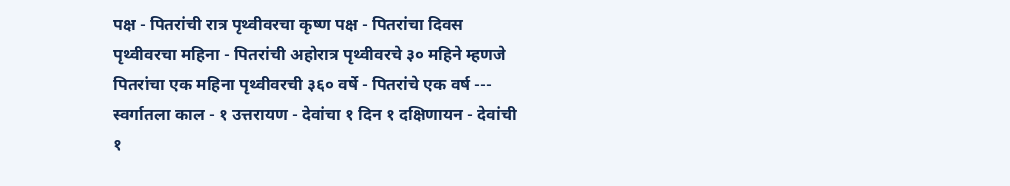पक्ष - पितरांची रात्र पृथ्वीवरचा कृष्ण पक्ष - पितरांचा दिवस पृथ्वीवरचा महिना - पितरांची अहोरात्र पृथ्वीवरचे ३० महिने म्हणजे पितरांचा एक महिना पृथ्वीवरची ३६० वर्षे - पितरांचे एक वर्ष --- स्वर्गातला काल - १ उत्तरायण - देवांचा १ दिन १ दक्षिणायन - देवांची १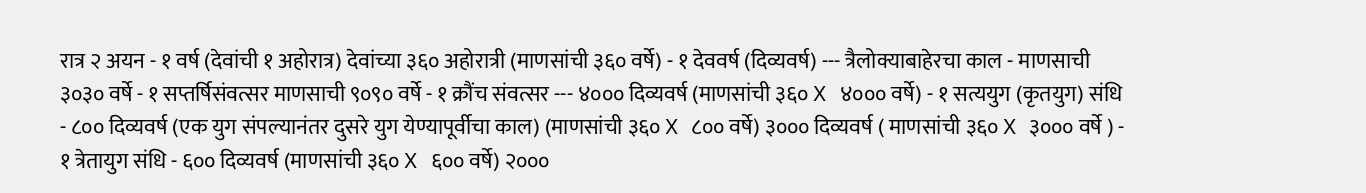रात्र २ अयन - १ वर्ष (देवांची १ अहोरात्र) देवांच्या ३६० अहोरात्री (माणसांची ३६० वर्षे) - १ देववर्ष (दिव्यवर्ष) --- त्रैलोक्याबाहेरचा काल - माणसाची ३०३० वर्षे - १ सप्तर्षिसंवत्सर माणसाची ९०९० वर्षे - १ क्रौंच संवत्सर --- ४००० दिव्यवर्ष (माणसांची ३६० X ४००० वर्षे) - १ सत्ययुग (कृतयुग) संधि - ८०० दिव्यवर्ष (एक युग संपल्यानंतर दुसरे युग येण्यापूर्वीचा काल) (माणसांची ३६० X ८०० वर्षे) ३००० दिव्यवर्ष ( माणसांची ३६० X ३००० वर्षे ) - १ त्रेतायुग संधि - ६०० दिव्यवर्ष (माणसांची ३६० X ६०० वर्षे) २०००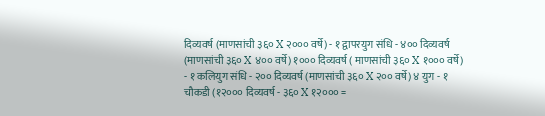दिव्यवर्ष (माणसांची ३६० X २००० वर्षे) - १ द्वापरयुग संधि - ४०० दिव्यवर्ष (माणसांची ३६० X ४०० वर्षे) १००० दिव्यवर्ष ( माणसांची ३६० X १००० वर्षे) - १ कलियुग संधि - २०० दिव्यवर्ष (माणसांची ३६० X २०० वर्षे) ४ युग - १ चौकडी (१२००० दिव्यवर्ष - ३६० X १२००० =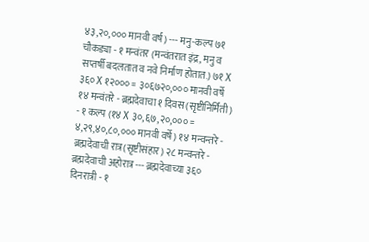४३,२०,००० मानवी वर्ष) --- मनु-कल्प ७१ चौकड्या - १ मन्वंतर (मन्वंतरात इंद्र, मनु व सप्तर्षी बदलतात व नवे निर्माण होतात.) ७१ X ३६० X १२००० = ३०६७२०,००० मानवी वर्षे १४ मन्वंतरे - ब्रह्मदेवाचा १ दिवस (सृष्टीनिर्मिती) - १ कल्प (१४ X ३०,६७,२०,००० = ४,२९,४०,८०,००० मानवी वर्षे) १४ मन्वन्तरे - ब्रह्मदेवाची रात्र(सृष्टीसंहार) २८ मन्वन्तरे - ब्रह्मदेवाची अहोरात्र --- ब्रह्मदेवाच्या ३६० दिनरात्री - १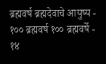ब्रह्मवर्ष ब्रह्मदेवाचे आयुष्य - १०० ब्रह्मवर्ष १०० ब्रह्मवर्षे - १४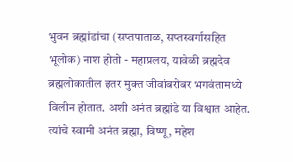भुवन ब्रह्मांडांचा (सप्तपाताळ, सप्तस्वर्गासहित भूलोक) नाश होतो - महाप्रलय, यावेळी ब्रह्मदेव ब्रह्मलोकातील इतर मुक्त जीवांबरोबर भगवंतामध्ये विलीन होतात. अशी अनंत ब्रह्मांडे या विश्वात आहेत. त्यांचे स्वामी अनंत ब्रह्मा, विष्णू, महेश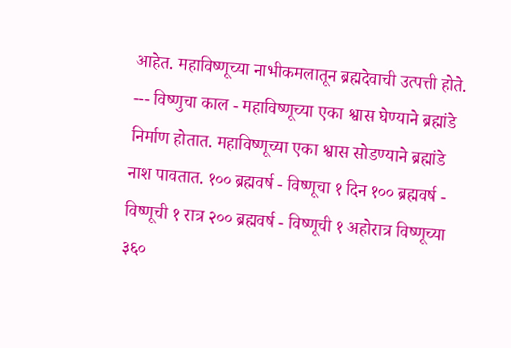आहेत. महाविष्णूच्या नाभीकमलातून ब्रह्मदेवाची उत्पत्ती होते. --- विष्णुचा काल - महाविष्णूच्या एका श्वास घेण्याने ब्रह्मांडे निर्माण होतात. महाविष्णूच्या एका श्वास सोडण्याने ब्रह्मांडे नाश पावतात. १०० ब्रह्मवर्ष - विष्णूचा १ दिन १०० ब्रह्मवर्ष - विष्णूची १ रात्र २०० ब्रह्मवर्ष - विष्णूची १ अहोरात्र विष्णूच्या ३६०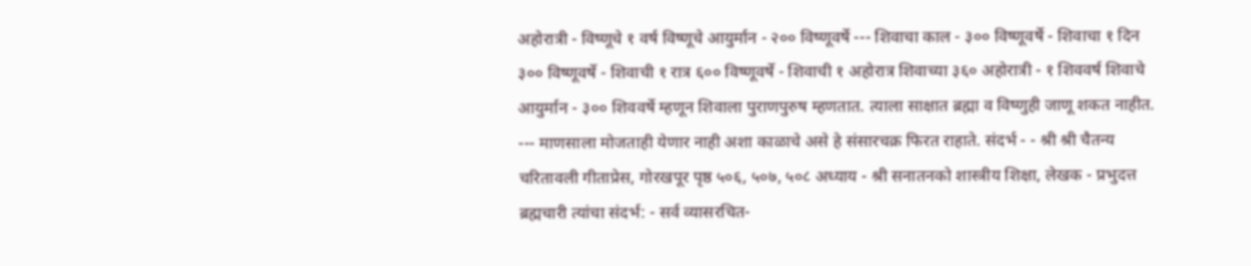अहोरात्री - विष्णूचे १ वर्ष विष्णूचे आयुर्मान - २०० विष्णूवर्षे --- शिवाचा काल - ३०० विष्णूवर्षे - शिवाचा १ दिन ३०० विष्णूवर्षे - शिवाची १ रात्र ६०० विष्णूवर्षे - शिवाची १ अहोरात्र शिवाच्या ३६० अहोरात्री - १ शिववर्ष शिवाचे आयुर्मान - ३०० शिववर्षे म्हणून शिवाला पुराणपुरुष म्हणतात. त्याला साक्षात ब्रह्मा व विष्णुही जाणू शकत नाहीत. --- माणसाला मोजताही येणार नाही अशा काळाचे असे हे संसारचक्र फिरत राहाते. संदर्भ - - श्री श्री चैतन्य चरितावली गीताप्रेस, गोरखपूर पृष्ठ ५०६, ५०७, ५०८ अध्याय - श्री सनातनको शास्त्रीय शिक्षा, लेखक - प्रभुदत्त ब्रह्मचारी त्यांचा संदर्भ: - सर्व व्यासरचित-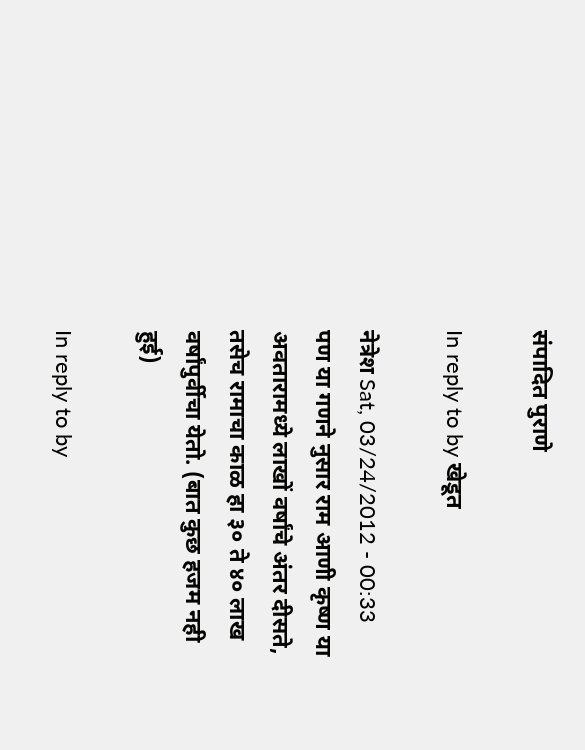संपादित पुराणे

In reply to by खेडूत

नेत्रेश Sat, 03/24/2012 - 00:33
पण या गणने नुसार राम आणी कृष्ण या अवतारामध्ये लाखों वर्षांचे अंतर दीसते, तसेच रामाचा काळ हा ३० ते ४० लाख वर्षांपुर्वीचा येतो. (बात कुछ हजम नही हुई)

In reply to by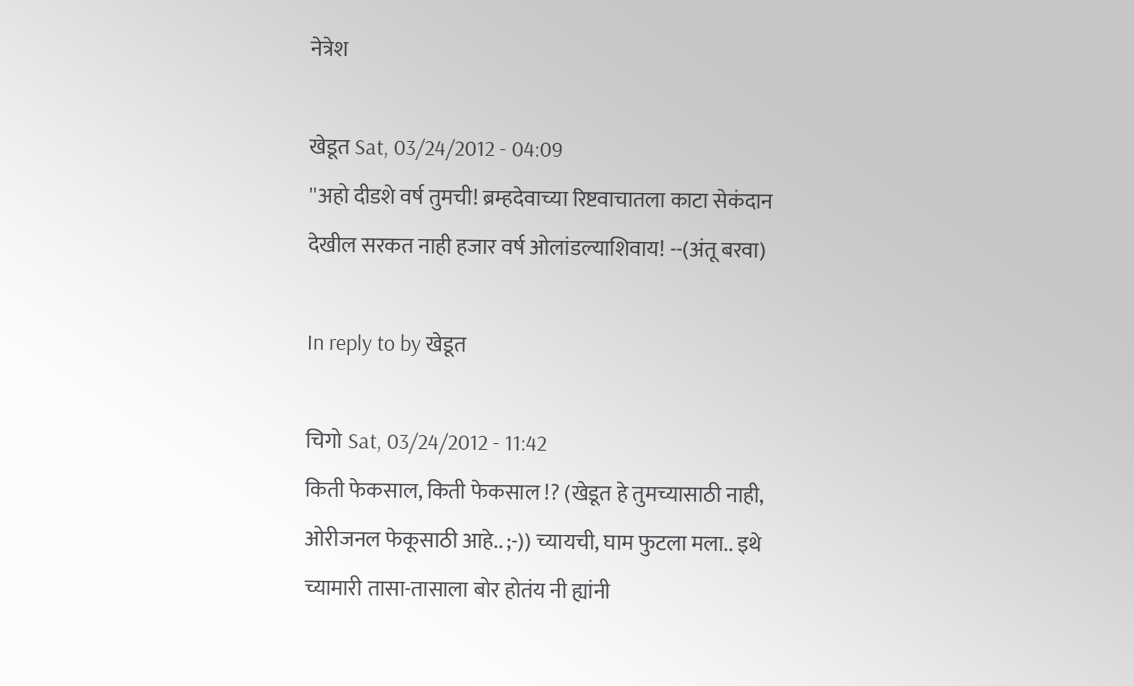नेत्रेश

खेडूत Sat, 03/24/2012 - 04:09
''अहो दीडशे वर्ष तुमची! ब्रम्हदेवाच्या रिष्टवाचातला काटा सेकंदान देखील सरकत नाही हजार वर्ष ओलांडल्याशिवाय! --(अंतू बरवा)

In reply to by खेडूत

चिगो Sat, 03/24/2012 - 11:42
किती फेकसाल, किती फेकसाल !? (खेडूत हे तुमच्यासाठी नाही, ओरीजनल फेकूसाठी आहे.. ;-)) च्यायची, घाम फुटला मला.. इथे च्यामारी तासा-तासाला बोर होतंय नी ह्यांनी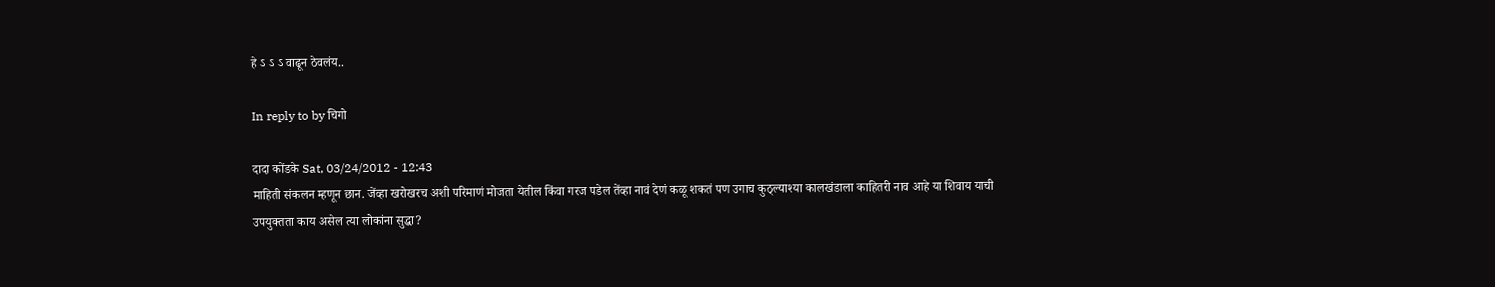हे ऽ ऽ ऽ वाढून ठेवलंय..

In reply to by चिगो

दादा कोंडके Sat, 03/24/2012 - 12:43
माहिती संकलन म्हणून छान. जेंव्हा खरोखरच अशी परिमाणं मोजता येतील किंवा गरज पडेल तेंव्हा नावं देणं कळू शकतं पण उगाच कुठ्ल्याश्या कालखंडाला काहितरी नाव आहे या शिवाय याची उपयुक्तता काय असेल त्या लोकांना सुद्धा?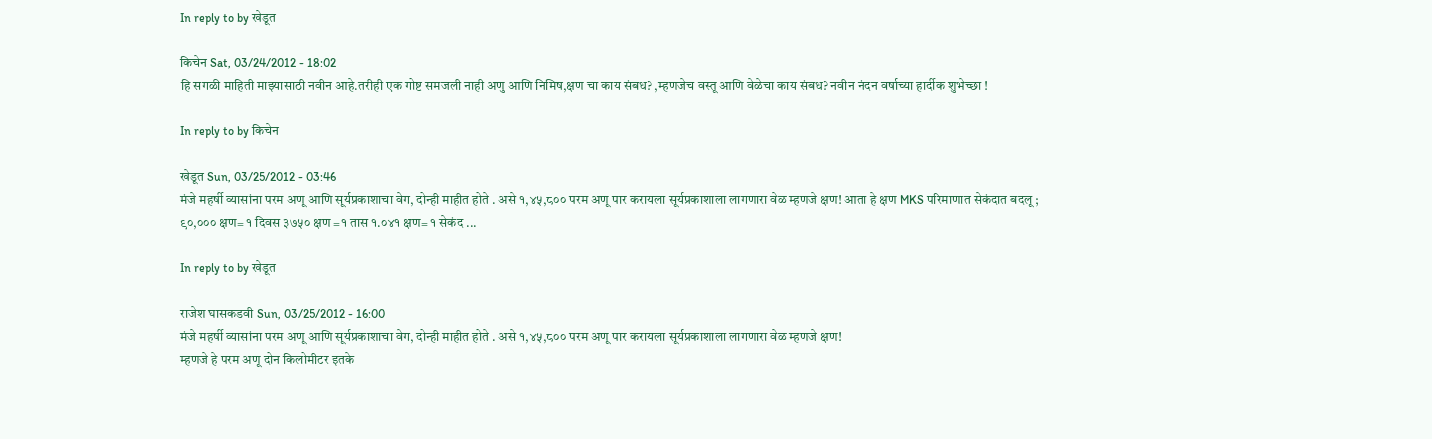In reply to by खेडूत

किचेन Sat, 03/24/2012 - 18:02
हि सगळी माहिती माझ्यासाठी नवीन आहे.तरीही एक गोष्ट समजली नाही अणु आणि निमिष,क्षण चा काय संबध? ,म्हणजेच वस्तू आणि वेळेचा काय संबध? नवीन नंदन वर्षाच्या हार्दीक शुभेच्छा !

In reply to by किचेन

खेडूत Sun, 03/25/2012 - 03:46
मंजे महर्षी व्यासांना परम अणू आणि सूर्यप्रकाशाचा वेग, दोन्ही माहीत होते . असे १,४५,८०० परम अणू पार करायला सूर्यप्रकाशाला लागणारा वेळ म्हणजे क्षण! आता हे क्षण MKS परिमाणात सेकंदात बदलू ; ९०,००० क्षण= १ दिवस ३७५० क्षण =१ तास १.०४१ क्षण= १ सेकंद ...

In reply to by खेडूत

राजेश घासकडवी Sun, 03/25/2012 - 16:00
मंजे महर्षी व्यासांना परम अणू आणि सूर्यप्रकाशाचा वेग, दोन्ही माहीत होते . असे १,४५,८०० परम अणू पार करायला सूर्यप्रकाशाला लागणारा वेळ म्हणजे क्षण!
म्हणजे हे परम अणू दोन किलोमीटर इतके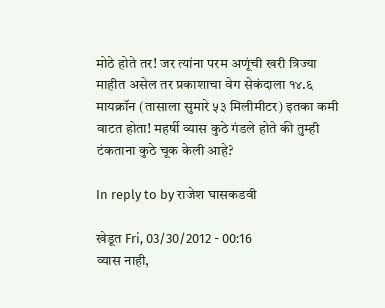मोठे होते तर! जर त्यांना परम अणूंची खरी त्रिज्या माहीत असेल तर प्रकाशाचा वेग सेकंदाला १४.६ मायक्रॉन (तासाला सुमारे ५३ मिलीमीटर) इतका कमी वाटत होता! महर्षी व्यास कुठे गंडले होते की तुम्ही टंकताना कुठे चूक केली आहे?

In reply to by राजेश घासकडवी

खेडूत Fri, 03/30/2012 - 00:16
व्यास नाही,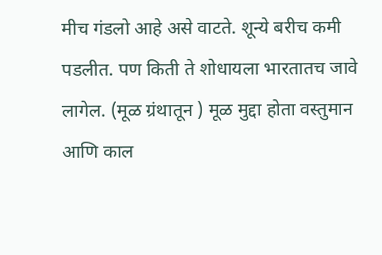मीच गंडलो आहे असे वाटते. शून्ये बरीच कमी पडलीत. पण किती ते शोधायला भारतातच जावे लागेल. (मूळ ग्रंथातून ) मूळ मुद्दा होता वस्तुमान आणि काल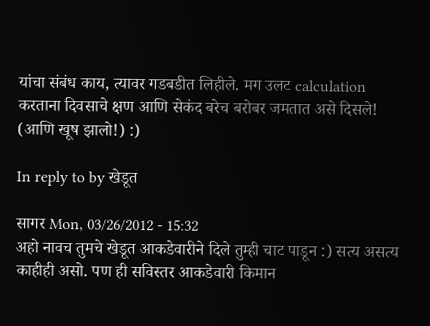यांचा संबंध काय, त्यावर गडबडीत लिहीले. मग उलट calculation करताना दिवसाचे क्षण आणि सेकंद बरेच बरोबर जमतात असे दिसले! (आणि खूष झालो!) :)

In reply to by खेडूत

सागर Mon, 03/26/2012 - 15:32
अहो नावच तुमचे खेडूत आकडेवारीने दिले तुम्ही चाट पाडून :) सत्य असत्य काहीही असो. पण ही सविस्तर आकडेवारी किमान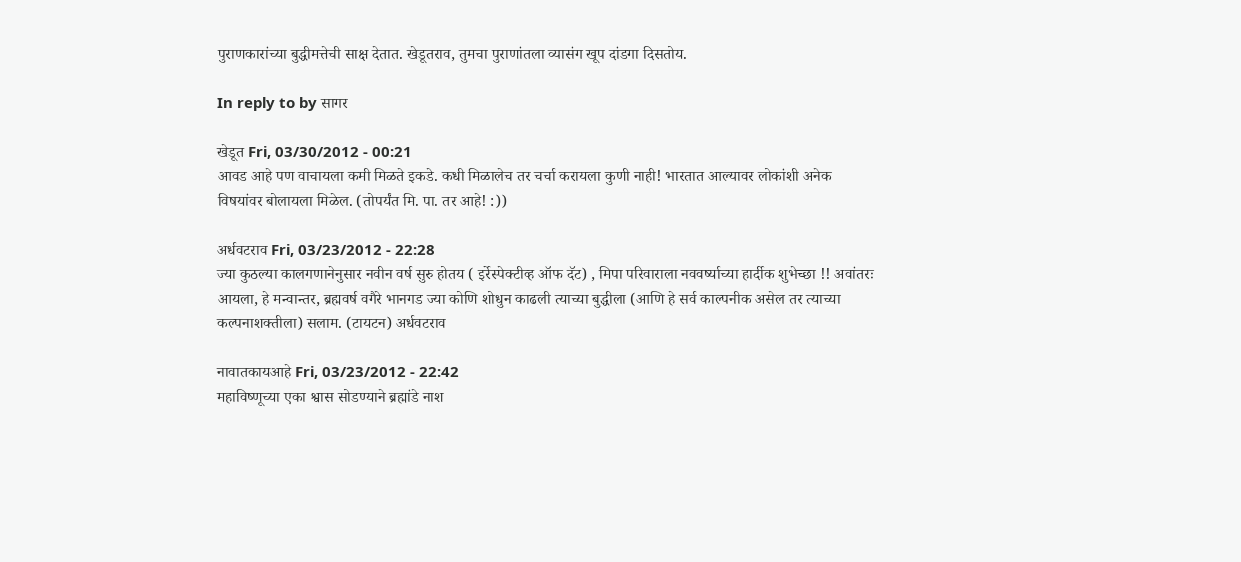पुराणकारांच्या बुद्धीमत्तेची साक्ष देतात. खेडूतराव, तुमचा पुराणांतला व्यासंग खूप दांडगा दिसतोय.

In reply to by सागर

खेडूत Fri, 03/30/2012 - 00:21
आवड आहे पण वाचायला कमी मिळते इकडे. कधी मिळालेच तर चर्चा करायला कुणी नाही! भारतात आल्यावर लोकांशी अनेक विषयांवर बोलायला मिळेल. (तोपर्यंत मि. पा. तर आहे! :))

अर्धवटराव Fri, 03/23/2012 - 22:28
ज्या कुठल्या कालगणानेनुसार नवीन वर्ष सुरु होतय ( इर्रेस्पेक्टीव्ह ऑफ दॅट) , मिपा परिवाराला नववर्ष्याच्या हार्दीक शुभेच्छा !! अवांतरः आयला, हे मन्वान्तर, ब्रह्मवर्ष वगैरे भानगड ज्या कोणि शोधुन काढली त्याच्या बुद्धीला (आणि हे सर्व काल्पनीक असेल तर त्याच्या कल्पनाशक्तीला) सलाम. (टायटन) अर्धवटराव

नावातकायआहे Fri, 03/23/2012 - 22:42
महाविष्णूच्या एका श्वास सोडण्याने ब्रह्मांडे नाश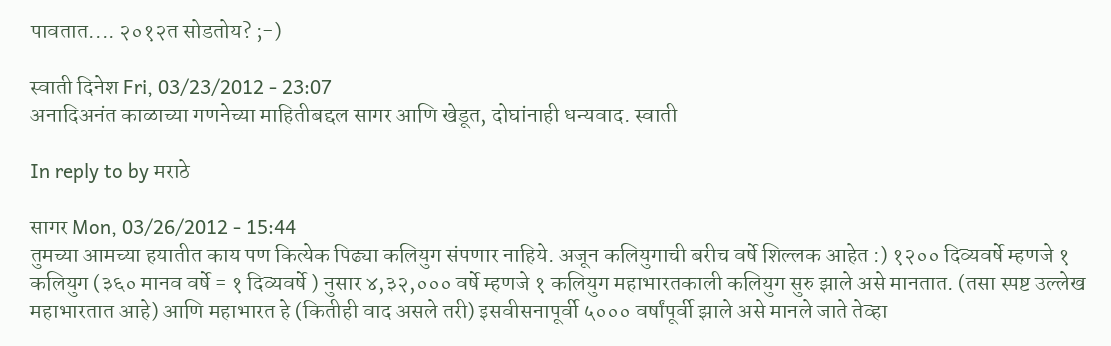पावतात.... २०१२त सोडतोय? ;-)

स्वाती दिनेश Fri, 03/23/2012 - 23:07
अनादिअनंत काळाच्या गणनेच्या माहितीबद्दल सागर आणि खेडूत, दोघांनाही धन्यवाद. स्वाती

In reply to by मराठे

सागर Mon, 03/26/2012 - 15:44
तुमच्या आमच्या हयातीत काय पण कित्येक पिढ्या कलियुग संपणार नाहिये. अजून कलियुगाची बरीच वर्षे शिल्लक आहेत :) १२०० दिव्यवर्षे म्हणजे १ कलियुग (३६० मानव वर्षे = १ दिव्यवर्षे ) नुसार ४,३२,००० वर्षे म्हणजे १ कलियुग महाभारतकाली कलियुग सुरु झाले असे मानतात. (तसा स्पष्ट उल्लेख महाभारतात आहे) आणि महाभारत हे (कितीही वाद असले तरी) इसवीसनापूर्वी ५००० वर्षांपूर्वी झाले असे मानले जाते तेव्हा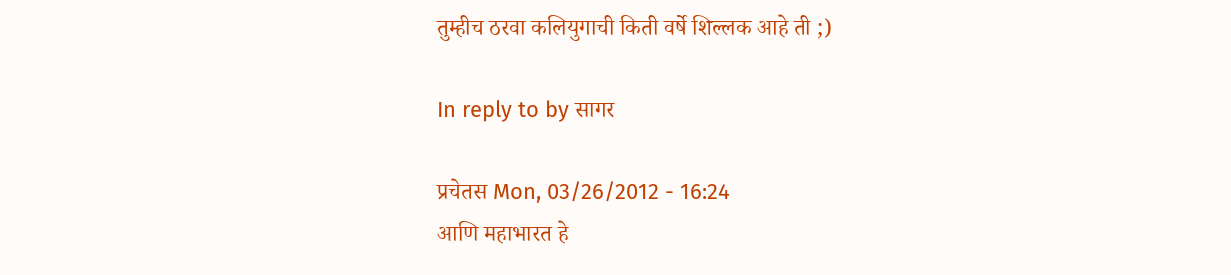तुम्हीच ठरवा कलियुगाची किती वर्षे शिल्लक आहे ती ;)

In reply to by सागर

प्रचेतस Mon, 03/26/2012 - 16:24
आणि महाभारत हे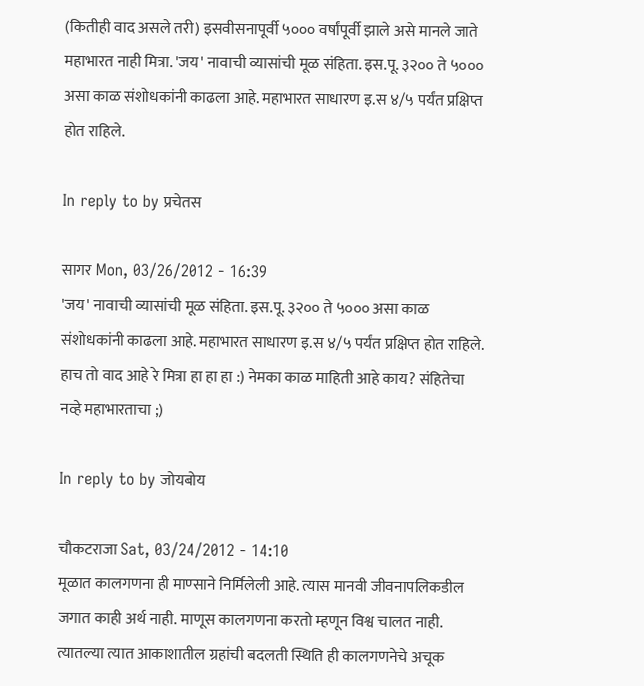(कितीही वाद असले तरी) इसवीसनापूर्वी ५००० वर्षांपूर्वी झाले असे मानले जाते
महाभारत नाही मित्रा. 'जय' नावाची व्यासांची मूळ संहिता. इस.पू. ३२०० ते ५००० असा काळ संशोधकांनी काढला आहे. महाभारत साधारण इ.स ४/५ पर्यंत प्रक्षिप्त होत राहिले.

In reply to by प्रचेतस

सागर Mon, 03/26/2012 - 16:39
'जय' नावाची व्यासांची मूळ संहिता. इस.पू. ३२०० ते ५००० असा काळ संशोधकांनी काढला आहे. महाभारत साधारण इ.स ४/५ पर्यंत प्रक्षिप्त होत राहिले. हाच तो वाद आहे रे मित्रा हा हा हा :) नेमका काळ माहिती आहे काय? संहितेचा नव्हे महाभारताचा ;)

In reply to by जोयबोय

चौकटराजा Sat, 03/24/2012 - 14:10
मूळात कालगणना ही माण्साने निर्मिलेली आहे. त्यास मानवी जीवनापलिकडील जगात काही अर्थ नाही. माणूस कालगणना करतो म्हणून विश्व चालत नाही. त्यातल्या त्यात आकाशातील ग्रहांची बदलती स्थिति ही कालगणनेचे अचूक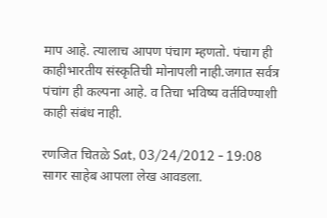माप आहे. त्यालाच आपण पंचाग म्हणतो. पंचाग ही काहीभारतीय संस्कृतिची मोनापली नाही.जगात सर्वत्र पंचांग ही कल्पना आहे. व तिचा भविष्य वर्तविण्याशी काही संबंध नाही.

रणजित चितळे Sat, 03/24/2012 - 19:08
सागर साहेब आपला लेख आवडला.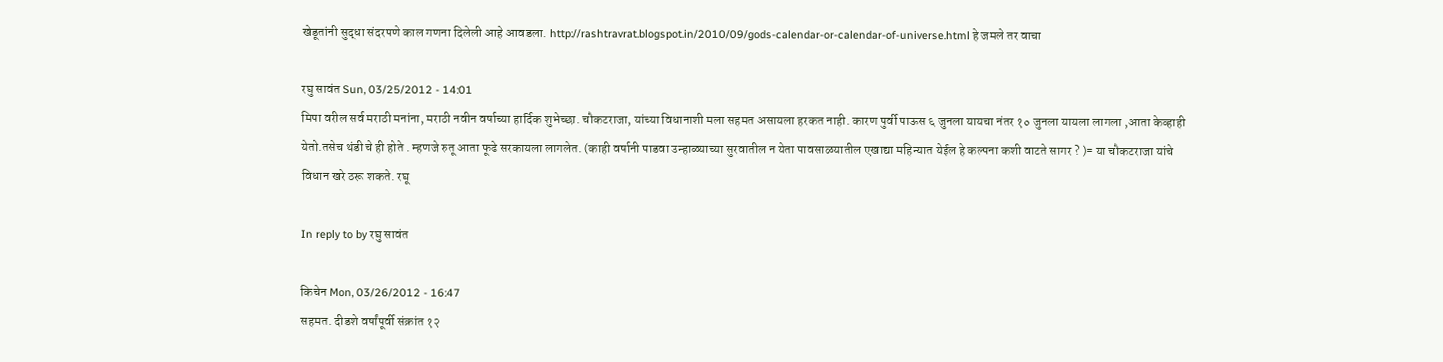खेडूतांनी सुद्धा संदरपणे काल गणना दिलेली आहे आवडला. http://rashtravrat.blogspot.in/2010/09/gods-calendar-or-calendar-of-universe.html हे जमले तर वाचा

रघु सावंत Sun, 03/25/2012 - 14:01
मिपा वरील सर्व मराठी मनांना, मराठी नवीन वर्षाच्या हार्दिक शुभेच्छा. चौकटराजा, यांच्या विधानाशी मला सहमत असायला हरकत नाही. कारण पुर्वी पाऊस ६ जुनला यायचा नंतर १० जुनला यायला लागला ,आता केव्हाही येतो.तसेच थंडी चे ही होते . म्हणजे रुतू आता फूढे सरकायला लागलेत. (काही वर्षानी पाडवा उन्हाळ्याच्या सुरवातील न येता पावसाळयातील एखाद्या महिन्यात येईल हे कल्पना कशी वाटते सागर ? )= या चौकटराजा यांचे विधान खरे ठरू शकते. रघू

In reply to by रघु सावंत

किचेन Mon, 03/26/2012 - 16:47
सहमत. दीडशे वर्षांपूर्वी संक्रांत १२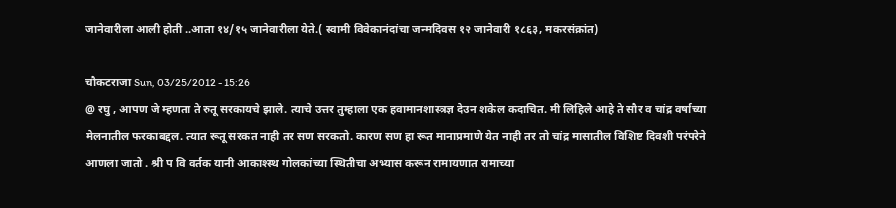जानेवारीला आली होती ..आता १४/१५ जानेवारीला येते.( स्वामी विवेकानंदांचा जन्मदिवस १२ जानेवारी १८६३, मकरसंक्रांत)

चौकटराजा Sun, 03/25/2012 - 15:26
@ रघु , आपण जे म्हणता ते रुतू सरकायचे झाले. त्याचे उत्तर तुम्हाला एक हवामानशास्त्रज्ञ देउन शकेल कदाचित. मी लिहिले आहे ते सौर व चांद्र वर्षाच्या मेलनातील फरकाबद्दल. त्यात रूतू सरकत नाही तर सण सरकतो. कारण सण हा रूत मानाप्रमाणे येत नाही तर तो चांद्र मासातील विशिष्ट दिवशी परंपरेने आणला जातो . श्री प वि वर्तक यानी आकाश्स्थ गोलकांच्या स्थितीचा अभ्यास करून रामायणात रामाच्या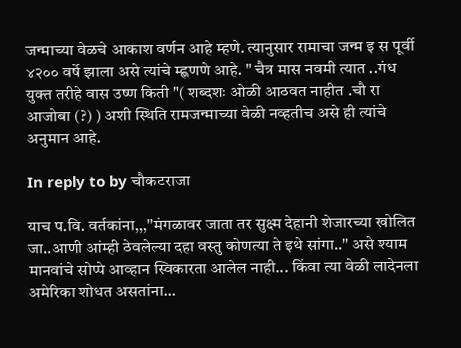जन्माच्या वेळचे आकाश वर्णन आहे म्हणे. त्यानुसार रामाचा जन्म इ स पूर्वी ४२०० वर्षे झाला असे त्यांचे म्ह्णणणे आहे. " चैत्र मास नवमी त्यात ..गंध युक्त तरीहे वास उष्ण किती "( शब्दशः ओळी आठवत नाहीत .चौ रा आजोबा (?) ) अशी स्थिति रामजन्माच्या वेळी नव्हतीच असे ही त्यांचे अनुमान आहे.

In reply to by चौकटराजा

याच प.वि. वर्तकांना,,,''मंगळावर जाता तर सुक्ष्म देहानी शेजारच्या खोलित जा..आणी आंम्ही ठेवलेल्या दहा वस्तु कोणत्या ते इथे सांगा..'' असे श्याम मानवांचे सोप्पे आव्हान स्विकारता आलेल नाही... किंवा त्या वेळी लादेनला अमेरिका शोधत असतांना...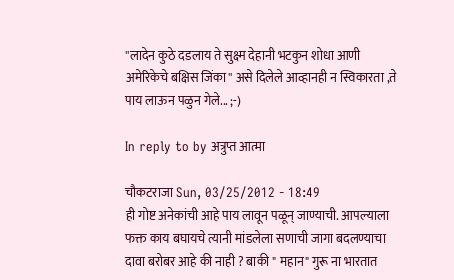''लादेन कुठे दडलाय ते सुक्ष्म देहानी भटकुन शोधा आणी अमेरिकेचे बक्षिस जिंका'' असे दिलेले आव्हानही न स्विकारता ,ते पाय लाऊन पळुन गेले... ;-)

In reply to by अत्रुप्त आत्मा

चौकटराजा Sun, 03/25/2012 - 18:49
ही गोष्ट अनेकांची आहे पाय लावून पळून् जाण्याची. आपल्याला फक्त काय बघायचे त्यानी मांडलेला सणाची जागा बदलण्याचा दावा बरोबर आहे की नाही ? बाकी " महान" गुरू ना भारतात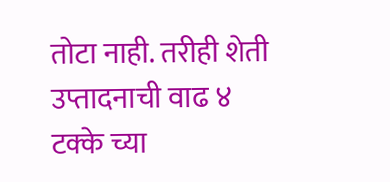तोटा नाही. तरीही शेती उप्तादनाची वाढ ४ टक्के च्या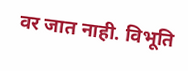वर जात नाही. विभूति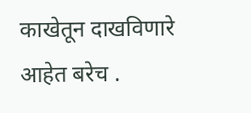काखेतून दाखविणारे आहेत बरेच .